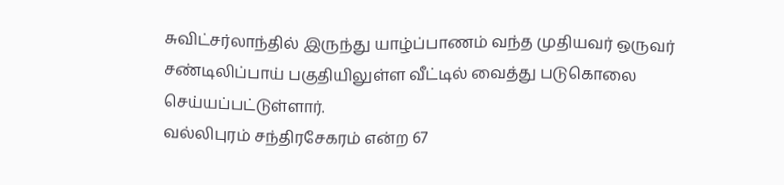சுவிட்சர்லாந்தில் இருந்து யாழ்ப்பாணம் வந்த முதியவர் ஒருவர் சண்டிலிப்பாய் பகுதியிலுள்ள வீட்டில் வைத்து படுகொலை செய்யப்பட்டுள்ளார்.
வல்லிபுரம் சந்திரசேகரம் என்ற 67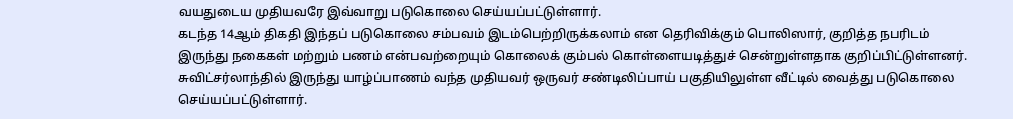வயதுடைய முதியவரே இவ்வாறு படுகொலை செய்யப்பட்டுள்ளார்.
கடந்த 14ஆம் திகதி இந்தப் படுகொலை சம்பவம் இடம்பெற்றிருக்கலாம் என தெரிவிக்கும் பொலிஸார், குறித்த நபரிடம் இருந்து நகைகள் மற்றும் பணம் என்பவற்றையும் கொலைக் கும்பல் கொள்ளையடித்துச் சென்றுள்ளதாக குறிப்பிட்டுள்ளனர்.
சுவிட்சர்லாந்தில் இருந்து யாழ்ப்பாணம் வந்த முதியவர் ஒருவர் சண்டிலிப்பாய் பகுதியிலுள்ள வீட்டில் வைத்து படுகொலை செய்யப்பட்டுள்ளார்.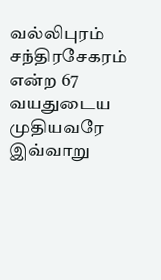வல்லிபுரம் சந்திரசேகரம் என்ற 67 வயதுடைய முதியவரே இவ்வாறு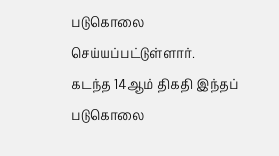படுகொலை செய்யப்பட்டுள்ளார்.
கடந்த 14ஆம் திகதி இந்தப் படுகொலை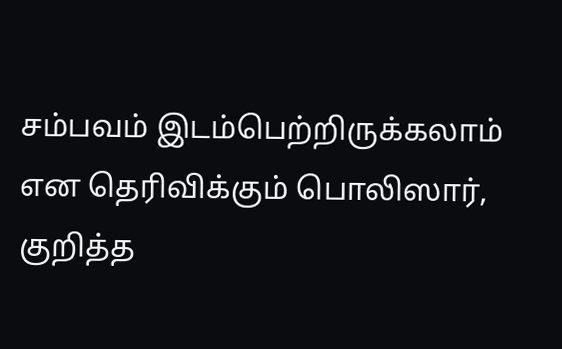சம்பவம் இடம்பெற்றிருக்கலாம் என தெரிவிக்கும் பொலிஸார், குறித்த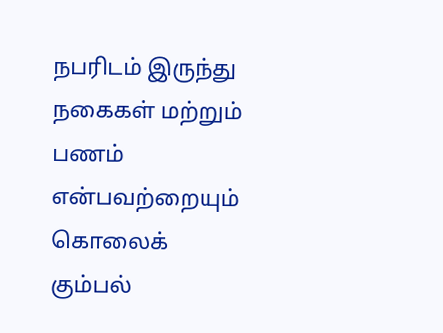நபரிடம் இருந்து நகைகள் மற்றும் பணம் என்பவற்றையும் கொலைக் கும்பல்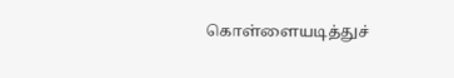கொள்ளையடித்துச்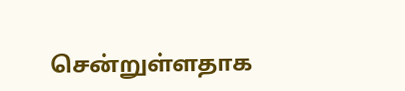சென்றுள்ளதாக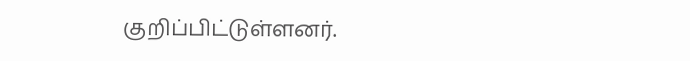குறிப்பிட்டுள்ளனர்.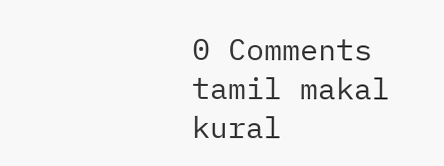0 Comments
tamil makal kural